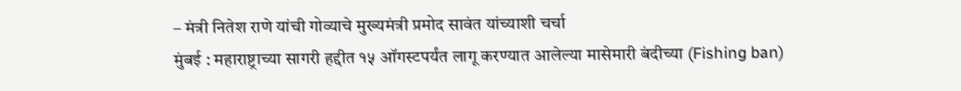– मंत्री नितेश राणे यांची गोव्याचे मुख्यमंत्री प्रमोद सावंत यांच्याशी चर्चा
मुंबई : महाराष्ट्राच्या सागरी हद्दीत १५ ऑगस्टपर्यंत लागू करण्यात आलेल्या मासेमारी बंदीच्या (Fishing ban)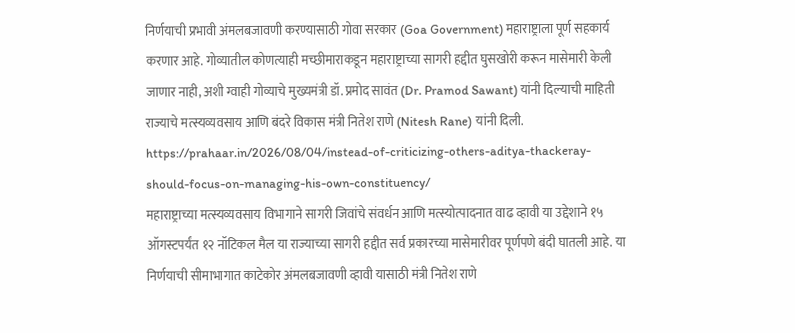निर्णयाची प्रभावी अंमलबजावणी करण्यासाठी गोवा सरकार (Goa Government) महाराष्ट्राला पूर्ण सहकार्य करणार आहे. गोव्यातील कोणत्याही मच्छीमाराकडून महाराष्ट्राच्या सागरी हद्दीत घुसखोरी करून मासेमारी केली जाणार नाही, अशी ग्वाही गोव्याचे मुख्यमंत्री डॉ. प्रमोद सावंत (Dr. Pramod Sawant) यांनी दिल्याची माहिती राज्याचे मत्स्यव्यवसाय आणि बंदरे विकास मंत्री नितेश राणे (Nitesh Rane) यांनी दिली.
https://prahaar.in/2026/08/04/instead-of-criticizing-others-aditya-thackeray-should-focus-on-managing-his-own-constituency/
महाराष्ट्राच्या मत्स्यव्यवसाय विभागाने सागरी जिवांचे संवर्धन आणि मत्स्योत्पादनात वाढ व्हावी या उद्देशाने १५ ऑगस्टपर्यंत १२ नॉटिकल मैल या राज्याच्या सागरी हद्दीत सर्व प्रकारच्या मासेमारीवर पूर्णपणे बंदी घातली आहे. या निर्णयाची सीमाभागात काटेकोर अंमलबजावणी व्हावी यासाठी मंत्री नितेश राणे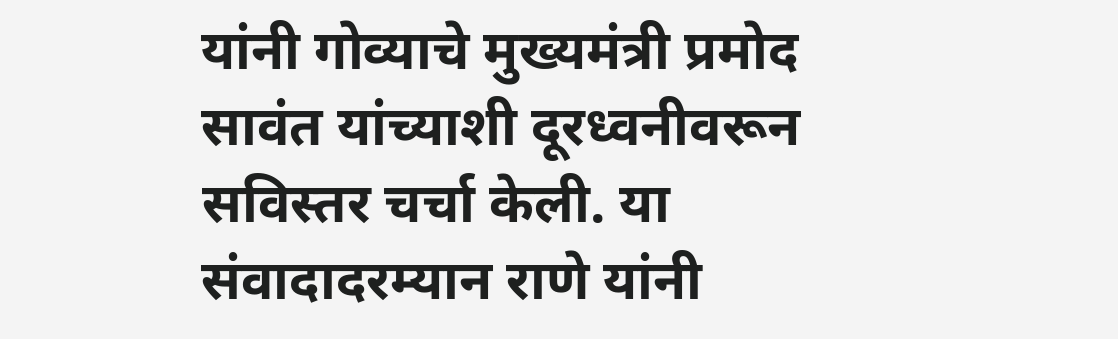यांनी गोव्याचे मुख्यमंत्री प्रमोद सावंत यांच्याशी दूरध्वनीवरून सविस्तर चर्चा केली. या संवादादरम्यान राणे यांनी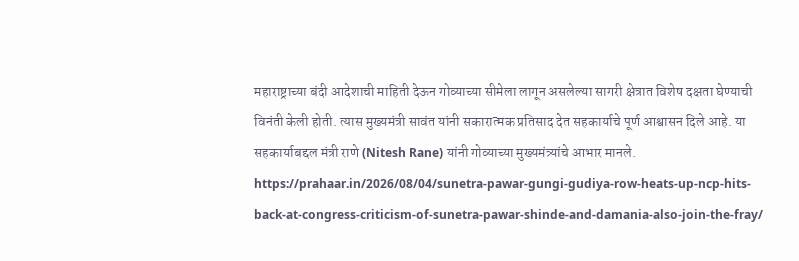महाराष्ट्राच्या बंदी आदेशाची माहिती देऊन गोव्याच्या सीमेला लागून असलेल्या सागरी क्षेत्रात विशेष दक्षता घेण्याची विनंती केली होती. त्यास मुख्यमंत्री सावंत यांनी सकारात्मक प्रतिसाद देत सहकार्याचे पूर्ण आश्वासन दिले आहे. या सहकार्याबद्दल मंत्री राणे (Nitesh Rane) यांनी गोव्याच्या मुख्यमंत्र्यांचे आभार मानले.
https://prahaar.in/2026/08/04/sunetra-pawar-gungi-gudiya-row-heats-up-ncp-hits-back-at-congress-criticism-of-sunetra-pawar-shinde-and-damania-also-join-the-fray/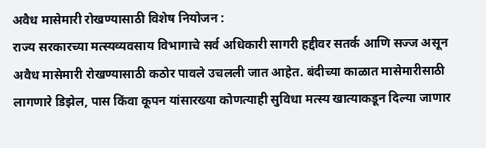अवैध मासेमारी रोखण्यासाठी विशेष नियोजन :
राज्य सरकारच्या मत्स्यव्यवसाय विभागाचे सर्व अधिकारी सागरी हद्दीवर सतर्क आणि सज्ज असून अवैध मासेमारी रोखण्यासाठी कठोर पावले उचलली जात आहेत. बंदीच्या काळात मासेमारीसाठी लागणारे डिझेल, पास किंवा कूपन यांसारख्या कोणत्याही सुविधा मत्स्य खात्याकडून दिल्या जाणार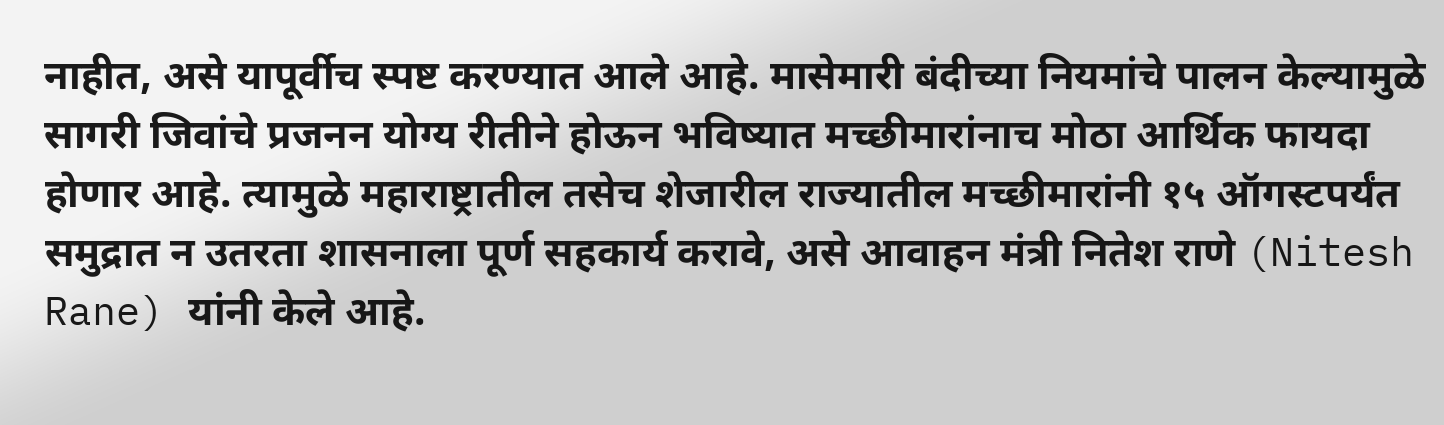नाहीत, असे यापूर्वीच स्पष्ट करण्यात आले आहे. मासेमारी बंदीच्या नियमांचे पालन केल्यामुळे सागरी जिवांचे प्रजनन योग्य रीतीने होऊन भविष्यात मच्छीमारांनाच मोठा आर्थिक फायदा होणार आहे. त्यामुळे महाराष्ट्रातील तसेच शेजारील राज्यातील मच्छीमारांनी १५ ऑगस्टपर्यंत समुद्रात न उतरता शासनाला पूर्ण सहकार्य करावे, असे आवाहन मंत्री नितेश राणे (Nitesh Rane) यांनी केले आहे.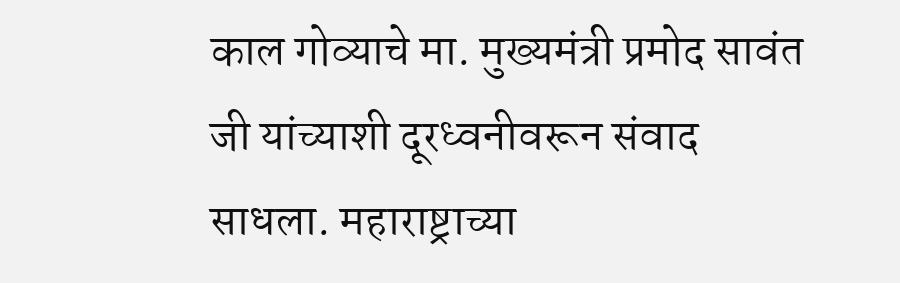काल गोव्याचे मा. मुख्यमंत्री प्रमोद सावंत जी यांच्याशी दूरध्वनीवरून संवाद साधला. महाराष्ट्राच्या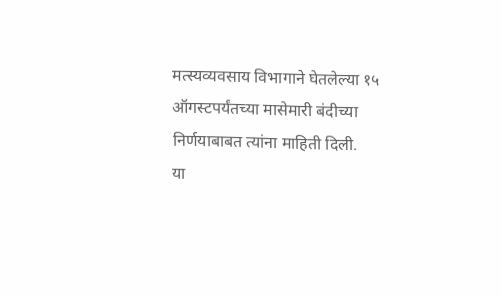मत्स्यव्यवसाय विभागाने घेतलेल्या १५ ऑगस्टपर्यंतच्या मासेमारी बंदीच्या निर्णयाबाबत त्यांना माहिती दिली.
या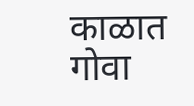काळात गोवा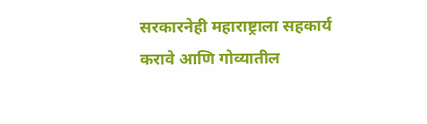सरकारनेही महाराष्ट्राला सहकार्य करावे आणि गोव्यातील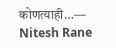कोणत्याही…— Nitesh Rane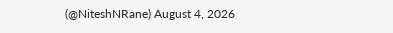(@NiteshNRane) August 4, 2026